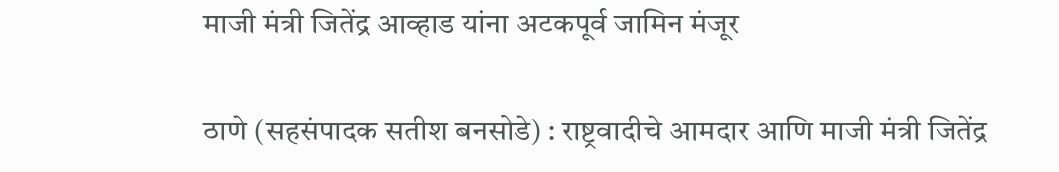माजी मंत्री जितेंद्र आव्हाड यांना अटकपूर्व जामिन मंजूर

ठाणे (सहसंपादक सतीश बनसोडे) : राष्ट्रवादीचे आमदार आणि माजी मंत्री जितेंद्र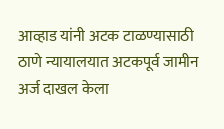आव्हाड यांनी अटक टाळण्यासाठी ठाणे न्यायालयात अटकपूर्व जामीन अर्ज दाखल केला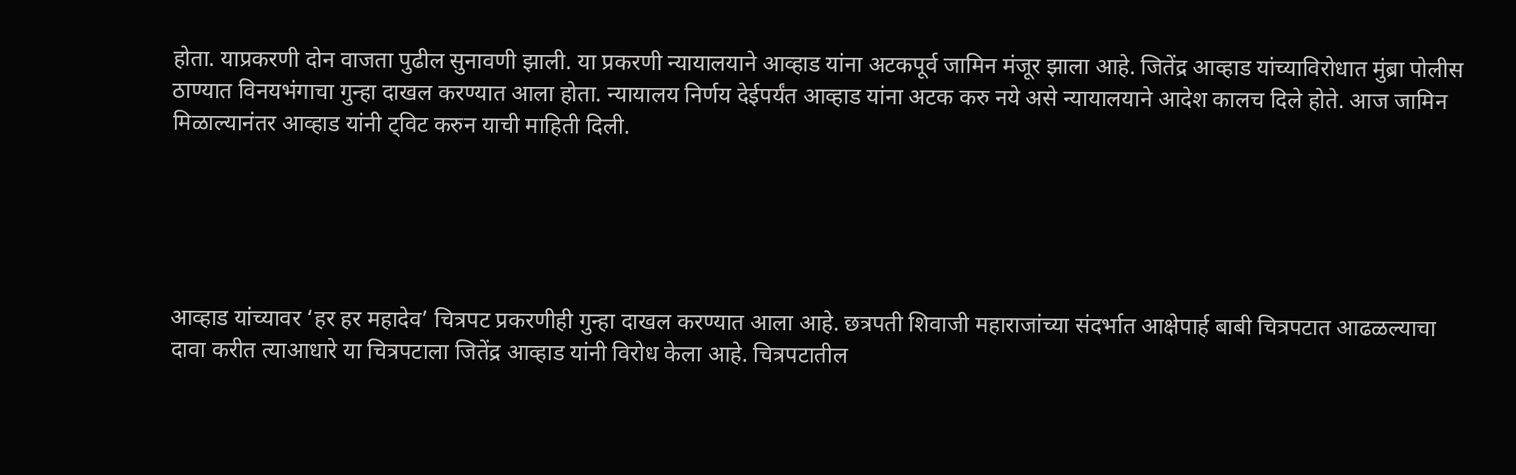होता. याप्रकरणी दोन वाजता पुढील सुनावणी झाली. या प्रकरणी न्यायालयाने आव्हाड यांना अटकपूर्व जामिन मंजूर झाला आहे. जितेंद्र आव्हाड यांच्याविरोधात मुंब्रा पोलीस ठाण्यात विनयभंगाचा गुन्हा दाखल करण्यात आला होता. न्यायालय निर्णय देईपर्यंत आव्हाड यांना अटक करु नये असे न्यायालयाने आदेश कालच दिले होते. आज जामिन मिळाल्यानंतर आव्हाड यांनी ट्विट करुन याची माहिती दिली.





आव्हाड यांच्यावर ‘हर हर महादेव’ चित्रपट प्रकरणीही गुन्हा दाखल करण्यात आला आहे. छत्रपती शिवाजी महाराजांच्या संदर्भात आक्षेपार्ह बाबी चित्रपटात आढळल्याचा दावा करीत त्याआधारे या चित्रपटाला जितेंद्र आव्हाड यांनी विरोध केला आहे. चित्रपटातील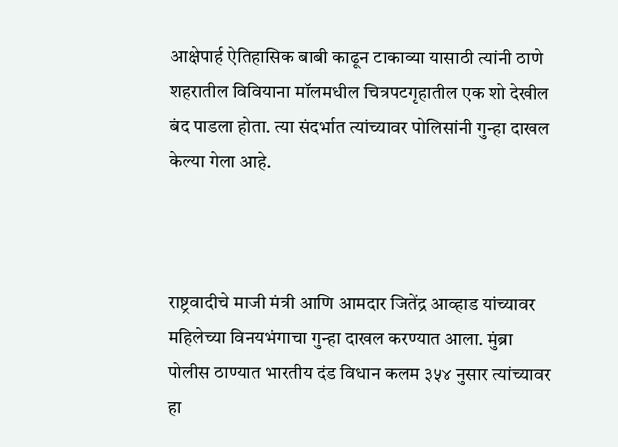आक्षेपार्ह ऐतिहासिक बाबी काढून टाकाव्या यासाठी त्यांनी ठाणे शहरातील विवियाना मॉलमधील चित्रपटगृहातील एक शो देखील बंद पाडला होता. त्या संदर्भात त्यांच्यावर पोलिसांनी गुन्हा दाखल केल्या गेला आहे.



राष्ट्रवादीचे माजी मंत्री आणि आमदार जितेंद्र आव्हाड यांच्यावर महिलेच्या विनयभंगाचा गुन्हा दाखल करण्यात आला. मुंब्रा पोलीस ठाण्यात भारतीय दंड विधान कलम ३५४ नुसार त्यांच्यावर हा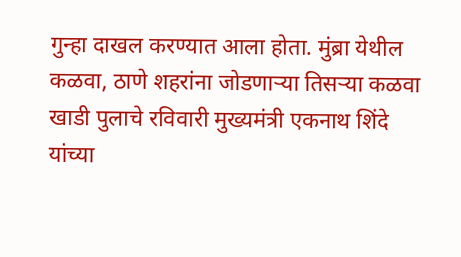गुन्हा दाखल करण्यात आला होता. मुंब्रा येथील कळवा, ठाणे शहरांना जोडणाऱ्या तिसऱ्या कळवा खाडी पुलाचे रविवारी मुख्यमंत्री एकनाथ शिंदे यांच्या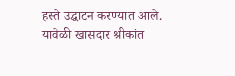हस्ते उद्घाटन करण्यात आले. यावेळी खासदार श्रीकांत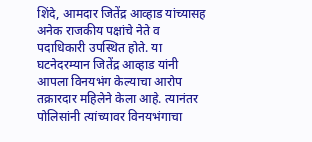शिंदे, आमदार जितेंद्र आव्हाड यांच्यासह अनेक राजकीय पक्षांचे नेते व पदाधिकारी उपस्थित होते. या घटनेदरम्यान जितेंद्र आव्हाड यांनी आपला विनयभंग केल्याचा आरोप तक्रारदार महिलेने केला आहे. त्यानंतर पोलिसांनी त्यांच्यावर विनयभंगाचा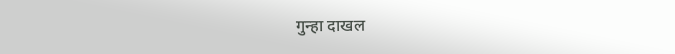गुन्हा दाखल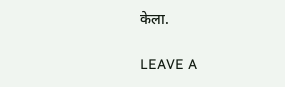केला.

LEAVE A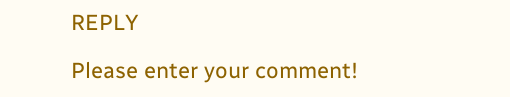REPLY

Please enter your comment!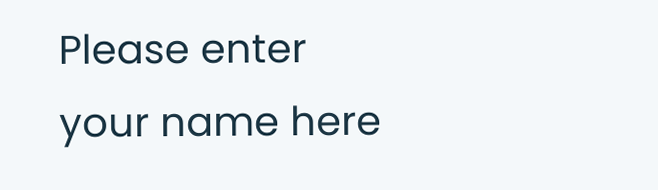Please enter your name here